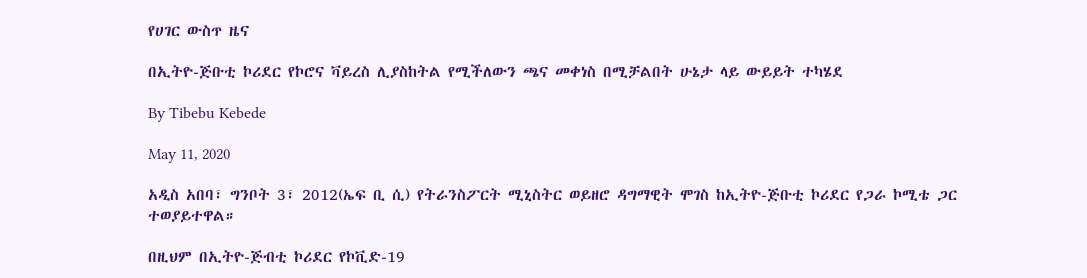የሀገር ውስጥ ዜና

በኢትዮ-ጅቡቲ ኮሪደር የኮሮና ቫይረስ ሊያስከትል የሚችለውን ጫና መቀነስ በሚቻልበት ሁኔታ ላይ ውይይት ተካሄደ

By Tibebu Kebede

May 11, 2020

አዲስ አበባ፣ ግንቦት 3፣ 2012(ኤፍ ቢ ሲ) የትራንስፖርት ሚኒስትር ወይዘሮ ዳግማዊት ሞገስ ከኢትዮ-ጅቡቲ ኮሪደር የጋራ ኮሚቴ ጋር ተወያይተዋል።

በዚህም በኢትዮ-ጅብቲ ኮሪደር የኮቪድ-19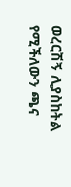ወረርሽኝ ሊያስከትል የሚችለውን ጫና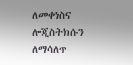ለመቀነስና ሎጂስትክሱን ለማሳለጥ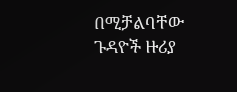በሚቻልባቸው ጉዳዮች ዙሪያ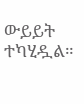ውይይት ተካሂዷል።